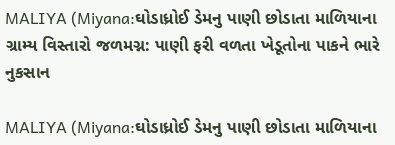MALIYA (Miyana:ઘોડાધ્રોઈ ડેમનુ પાણી છોડાતા માળિયાના ગ્રામ્ય વિસ્તારો જળમગ્ન: પાણી ફરી વળતા ખેડૂતોના પાકને ભારે નુકસાન

MALIYA (Miyana:ઘોડાધ્રોઈ ડેમનુ પાણી છોડાતા માળિયાના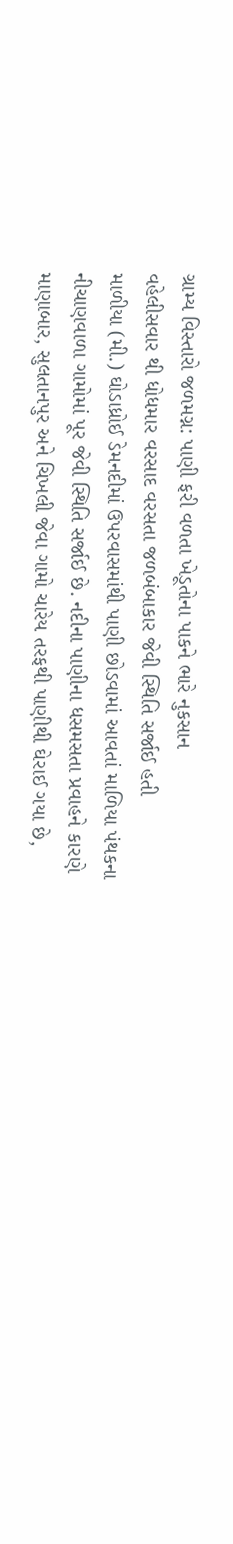ગ્રામ્ય વિસ્તારો જળમગ્ન: પાણી ફરી વળતા ખેડૂતોના પાકને ભારે નુકસાન
વહેલીસવાર થી ધોધમાર વરસાદ વરસતા જળબંબાકાર જેવી સ્થિતિ સર્જાઈ હતી
માળીયા (મી.) ઘોડાધ્રોઈ ડેમનદીમાં ઉપરવાસમાંથી પાણી છોડવામાં આવતાં માળિયા પંથકના નીચાણવાળા ગામોમાં પૂર જેવી સ્થિતિ સર્જાઈ છે. નદીના પાણીના ધસમસતા પ્રવાહને કારણે માણાબાર, સુલતાનપુર અને ચિખલી જેવા ગામો ચારેય તરફથી પાણીથી ઘેરાઈ ગયા છે,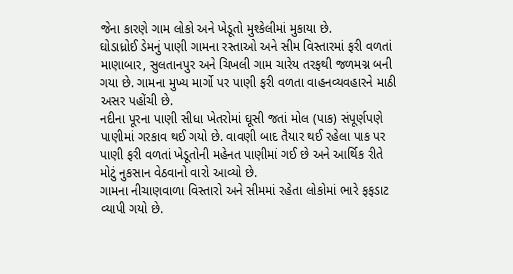જેના કારણે ગામ લોકો અને ખેડૂતો મુશ્કેલીમાં મુકાયા છે.
ઘોડાધ્રોઈ ડેમનું પાણી ગામના રસ્તાઓ અને સીમ વિસ્તારમાં ફરી વળતાં માણાબાર, સુલતાનપુર અને ચિખલી ગામ ચારેય તરફથી જળમગ્ન બની ગયા છે. ગામના મુખ્ય માર્ગો પર પાણી ફરી વળતા વાહનવ્યવહારને માઠી અસર પહોંચી છે.
નદીના પૂરના પાણી સીધા ખેતરોમાં ઘૂસી જતાં મોલ (પાક) સંપૂર્ણપણે પાણીમાં ગરકાવ થઈ ગયો છે. વાવણી બાદ તૈયાર થઈ રહેલા પાક પર પાણી ફરી વળતાં ખેડૂતોની મહેનત પાણીમાં ગઈ છે અને આર્થિક રીતે મોટું નુકસાન વેઠવાનો વારો આવ્યો છે.
ગામના નીચાણવાળા વિસ્તારો અને સીમમાં રહેતા લોકોમાં ભારે ફફડાટ વ્યાપી ગયો છે.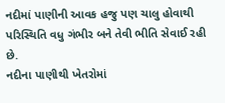નદીમાં પાણીની આવક હજુ પણ ચાલુ હોવાથી પરિસ્થિતિ વધુ ગંભીર બને તેવી ભીતિ સેવાઈ રહી છે.
નદીના પાણીથી ખેતરોમાં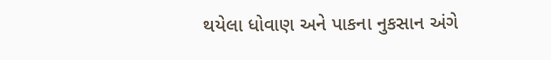થયેલા ધોવાણ અને પાકના નુકસાન અંગે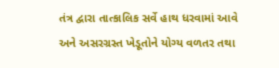તંત્ર દ્વારા તાત્કાલિક સર્વે હાથ ધરવામાં આવે અને અસરગ્રસ્ત ખેડૂતોને યોગ્ય વળતર તથા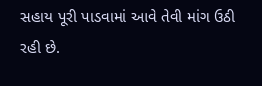સહાય પૂરી પાડવામાં આવે તેવી માંગ ઉઠી રહી છે.